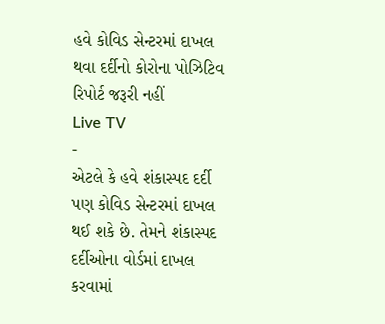હવે કોવિડ સેન્ટરમાં દાખલ થવા દર્દીનો કોરોના પોઝિટિવ રિપોર્ટ જરૂરી નહીં
Live TV
-
એટલે કે હવે શંકાસ્પદ દર્દી પણ કોવિડ સેન્ટરમાં દાખલ થઈ શકે છે. તેમને શંકાસ્પદ દર્દીઓના વોર્ડમાં દાખલ કરવામાં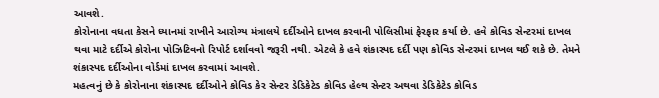આવશે.
કોરોનાના વધતા કેસને ધ્યાનમાં રાખીને આરોગ્ય મંત્રાલયે દર્દીઓને દાખલ કરવાની પોલિસીમાં ફેરફાર કર્યા છે. હવે કોવિડ સેન્ટરમાં દાખલ થવા માટે દર્દીએ કોરોના પોઝિટિવનો રિપોર્ટ દર્શાવવો જરૂરી નથી. એટલે કે હવે શંકાસ્પદ દર્દી પણ કોવિડ સેન્ટરમાં દાખલ થઈ શકે છે. તેમને શંકાસ્પદ દર્દીઓના વોર્ડમાં દાખલ કરવામાં આવશે.
મહત્વનું છે કે કોરોનાના શંકાસ્પદ દર્દીઓને કોવિડ કેર સેન્ટર ડેડિકેટેડ કોવિડ હેલ્થ સેન્ટર અથવા ડેડિકેટેડ કોવિડ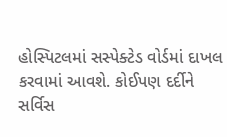હોસ્પિટલમાં સસ્પેક્ટેડ વોર્ડમાં દાખલ કરવામાં આવશે. કોઈપણ દર્દીને સર્વિસ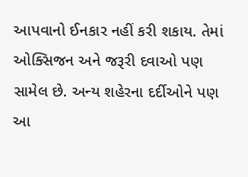આપવાનો ઈનકાર નહીં કરી શકાય. તેમાં ઓક્સિજન અને જરૂરી દવાઓ પણ સામેલ છે. અન્ય શહેરના દર્દીઓને પણ આ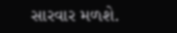સારવાર મળશે.